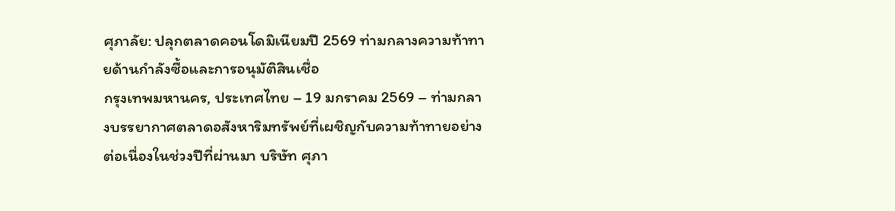ศุภาลัย: ปลุกตลาดคอนโดมิเนียมปี 2569 ท่ามกลางความท้าทายด้านกำลังซื้อและการอนุมัติสินเชื่อ
กรุงเทพมหานคร, ประเทศไทย – 19 มกราคม 2569 – ท่ามกลางบรรยากาศตลาดอสังหาริมทรัพย์ที่เผชิญกับความท้าทายอย่างต่อเนื่องในช่วงปีที่ผ่านมา บริษัท ศุภา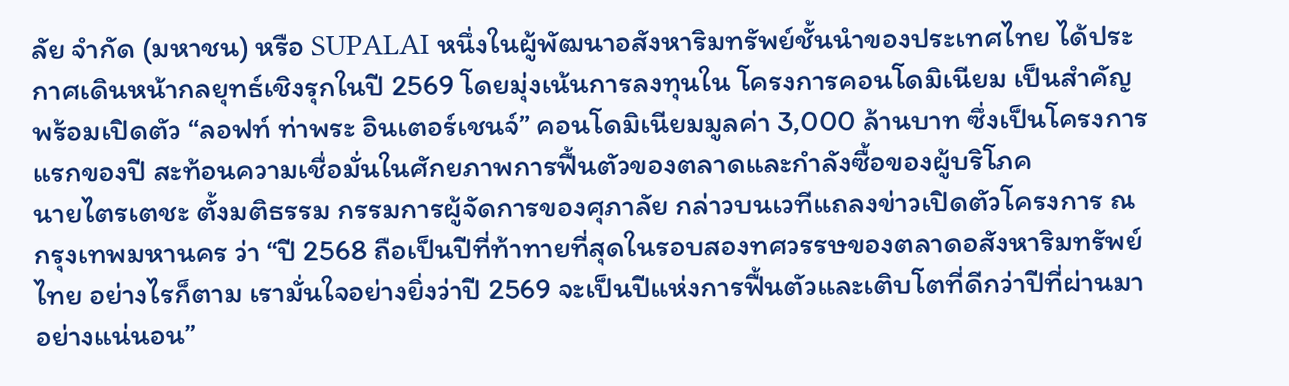ลัย จำกัด (มหาชน) หรือ SUPALAI หนึ่งในผู้พัฒนาอสังหาริมทรัพย์ชั้นนำของประเทศไทย ได้ประกาศเดินหน้ากลยุทธ์เชิงรุกในปี 2569 โดยมุ่งเน้นการลงทุนใน โครงการคอนโดมิเนียม เป็นสำคัญ พร้อมเปิดตัว “ลอฟท์ ท่าพระ อินเตอร์เชนจ์” คอนโดมิเนียมมูลค่า 3,000 ล้านบาท ซึ่งเป็นโครงการแรกของปี สะท้อนความเชื่อมั่นในศักยภาพการฟื้นตัวของตลาดและกำลังซื้อของผู้บริโภค
นายไตรเตชะ ตั้งมติธรรม กรรมการผู้จัดการของศุภาลัย กล่าวบนเวทีแถลงข่าวเปิดตัวโครงการ ณ กรุงเทพมหานคร ว่า “ปี 2568 ถือเป็นปีที่ท้าทายที่สุดในรอบสองทศวรรษของตลาดอสังหาริมทรัพย์ไทย อย่างไรก็ตาม เรามั่นใจอย่างยิ่งว่าปี 2569 จะเป็นปีแห่งการฟื้นตัวและเติบโตที่ดีกว่าปีที่ผ่านมาอย่างแน่นอน”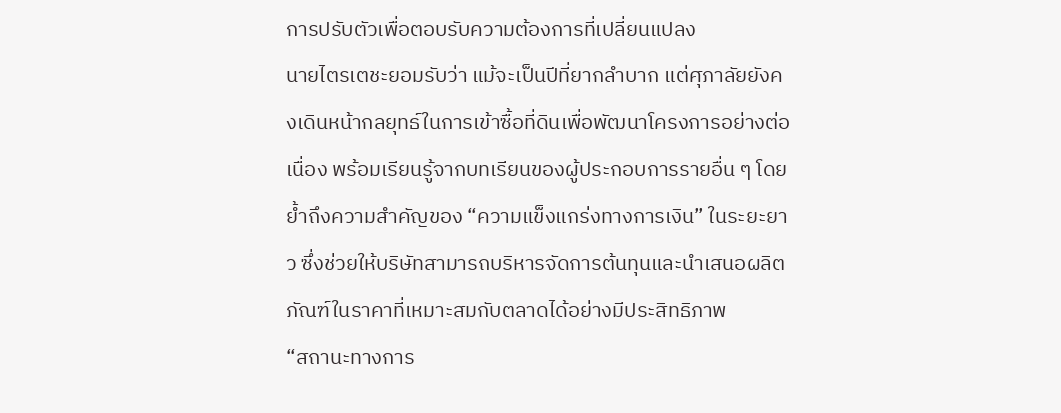การปรับตัวเพื่อตอบรับความต้องการที่เปลี่ยนแปลง
นายไตรเตชะยอมรับว่า แม้จะเป็นปีที่ยากลำบาก แต่ศุภาลัยยังคงเดินหน้ากลยุทธ์ในการเข้าซื้อที่ดินเพื่อพัฒนาโครงการอย่างต่อเนื่อง พร้อมเรียนรู้จากบทเรียนของผู้ประกอบการรายอื่น ๆ โดยย้ำถึงความสำคัญของ “ความแข็งแกร่งทางการเงิน” ในระยะยาว ซึ่งช่วยให้บริษัทสามารถบริหารจัดการต้นทุนและนำเสนอผลิตภัณฑ์ในราคาที่เหมาะสมกับตลาดได้อย่างมีประสิทธิภาพ
“สถานะทางการ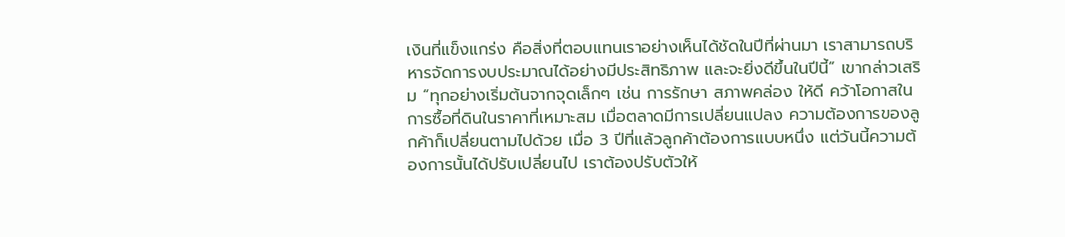เงินที่แข็งแกร่ง คือสิ่งที่ตอบแทนเราอย่างเห็นได้ชัดในปีที่ผ่านมา เราสามารถบริหารจัดการงบประมาณได้อย่างมีประสิทธิภาพ และจะยิ่งดีขึ้นในปีนี้” เขากล่าวเสริม “ทุกอย่างเริ่มต้นจากจุดเล็กๆ เช่น การรักษา สภาพคล่อง ให้ดี คว้าโอกาสในการซื้อที่ดินในราคาที่เหมาะสม เมื่อตลาดมีการเปลี่ยนแปลง ความต้องการของลูกค้าก็เปลี่ยนตามไปด้วย เมื่อ 3 ปีที่แล้วลูกค้าต้องการแบบหนึ่ง แต่วันนี้ความต้องการนั้นได้ปรับเปลี่ยนไป เราต้องปรับตัวให้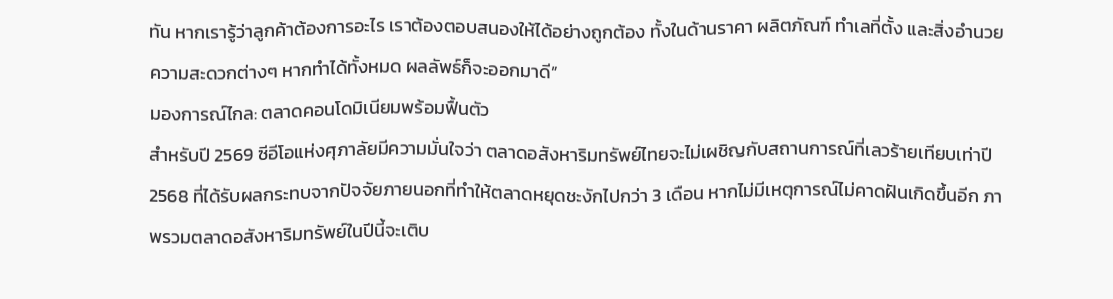ทัน หากเรารู้ว่าลูกค้าต้องการอะไร เราต้องตอบสนองให้ได้อย่างถูกต้อง ทั้งในด้านราคา ผลิตภัณฑ์ ทำเลที่ตั้ง และสิ่งอำนวยความสะดวกต่างๆ หากทำได้ทั้งหมด ผลลัพธ์ก็จะออกมาดี”
มองการณ์ไกล: ตลาดคอนโดมิเนียมพร้อมฟื้นตัว
สำหรับปี 2569 ซีอีโอแห่งศุภาลัยมีความมั่นใจว่า ตลาดอสังหาริมทรัพย์ไทยจะไม่เผชิญกับสถานการณ์ที่เลวร้ายเทียบเท่าปี 2568 ที่ได้รับผลกระทบจากปัจจัยภายนอกที่ทำให้ตลาดหยุดชะงักไปกว่า 3 เดือน หากไม่มีเหตุการณ์ไม่คาดฝันเกิดขึ้นอีก ภาพรวมตลาดอสังหาริมทรัพย์ในปีนี้จะเติบ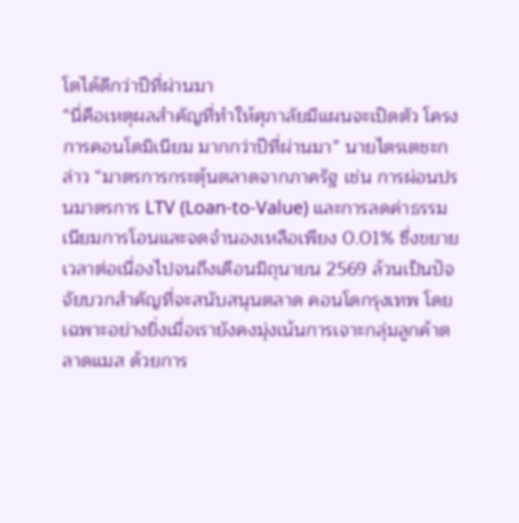โตได้ดีกว่าปีที่ผ่านมา
“นี่คือเหตุผลสำคัญที่ทำให้ศุภาลัยมีแผนจะเปิดตัว โครงการคอนโดมิเนียม มากกว่าปีที่ผ่านมา” นายไตรเตชะกล่าว “มาตรการกระตุ้นตลาดจากภาครัฐ เช่น การผ่อนปรนมาตรการ LTV (Loan-to-Value) และการลดค่าธรรมเนียมการโอนและจดจำนองเหลือเพียง 0.01% ซึ่งขยายเวลาต่อเนื่องไปจนถึงเดือนมิถุนายน 2569 ล้วนเป็นปัจจัยบวกสำคัญที่จะสนับสนุนตลาด คอนโดกรุงเทพ โดยเฉพาะอย่างยิ่งเมื่อเรายังคงมุ่งเน้นการเจาะกลุ่มลูกค้าตลาดแมส ด้วยการ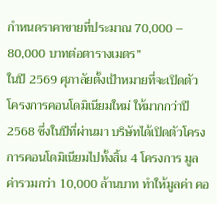กำหนดราคาขายที่ประมาณ 70,000 – 80,000 บาทต่อตารางเมตร”
ในปี 2569 ศุภาลัยตั้งเป้าหมายที่จะเปิดตัว โครงการคอนโดมิเนียมใหม่ ให้มากกว่าปี 2568 ซึ่งในปีที่ผ่านมา บริษัทได้เปิดตัวโครงการคอนโดมิเนียมไปทั้งสิ้น 4 โครงการ มูลค่ารวมกว่า 10,000 ล้านบาท ทำให้มูลค่า คอ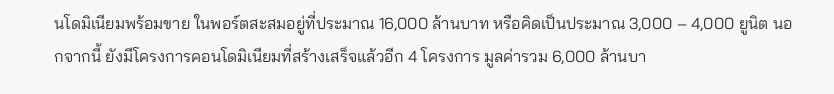นโดมิเนียมพร้อมขาย ในพอร์ตสะสมอยู่ที่ประมาณ 16,000 ล้านบาท หรือคิดเป็นประมาณ 3,000 – 4,000 ยูนิต นอกจากนี้ ยังมีโครงการคอนโดมิเนียมที่สร้างเสร็จแล้วอีก 4 โครงการ มูลค่ารวม 6,000 ล้านบา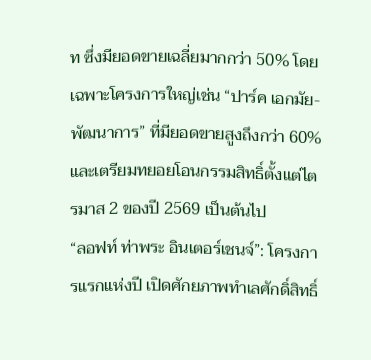ท ซึ่งมียอดขายเฉลี่ยมากกว่า 50% โดยเฉพาะโครงการใหญ่เช่น “ปาร์ค เอกมัย-พัฒนาการ” ที่มียอดขายสูงถึงกว่า 60% และเตรียมทยอยโอนกรรมสิทธิ์ตั้งแต่ไตรมาส 2 ของปี 2569 เป็นต้นไป
“ลอฟท์ ท่าพระ อินเตอร์เชนจ์”: โครงการแรกแห่งปี เปิดศักยภาพทำเลศักดิ์สิทธิ์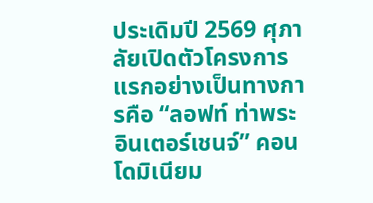ประเดิมปี 2569 ศุภาลัยเปิดตัวโครงการแรกอย่างเป็นทางการคือ “ลอฟท์ ท่าพระ อินเตอร์เชนจ์” คอนโดมิเนียม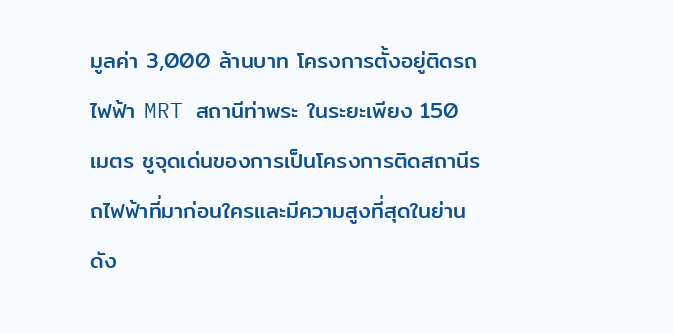มูลค่า 3,000 ล้านบาท โครงการตั้งอยู่ติดรถไฟฟ้า MRT สถานีท่าพระ ในระยะเพียง 150 เมตร ชูจุดเด่นของการเป็นโครงการติดสถานีรถไฟฟ้าที่มาก่อนใครและมีความสูงที่สุดในย่านดัง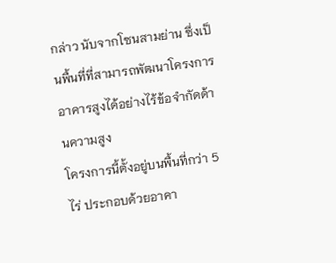กล่าว นับจากโซนสามย่าน ซึ่งเป็นพื้นที่ที่สามารถพัฒนาโครงการอาคารสูงได้อย่างไร้ข้อจำกัดด้านความสูง
โครงการนี้ตั้งอยู่บนพื้นที่กว่า 5 ไร่ ประกอบด้วยอาคา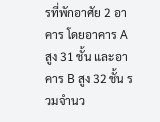รที่พักอาศัย 2 อาคาร โดยอาคาร A สูง 31 ชั้น และอาคาร B สูง 32 ชั้น รวมจำนว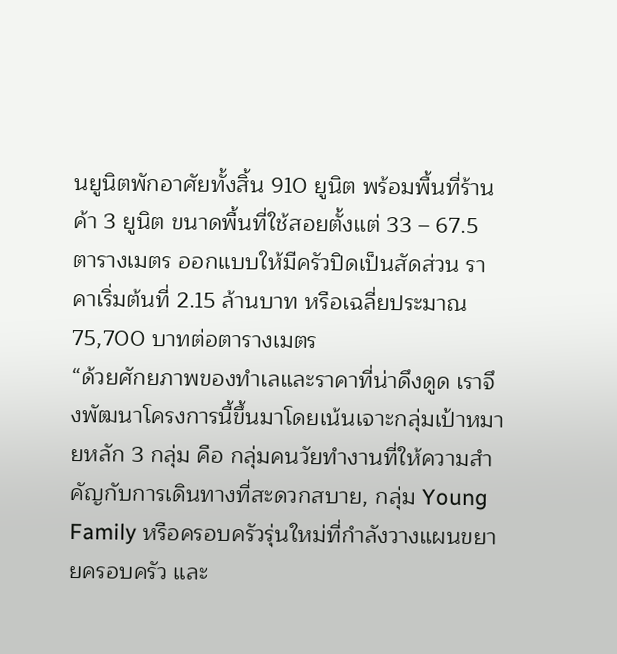นยูนิตพักอาศัยทั้งสิ้น 910 ยูนิต พร้อมพื้นที่ร้านค้า 3 ยูนิต ขนาดพื้นที่ใช้สอยตั้งแต่ 33 – 67.5 ตารางเมตร ออกแบบให้มีครัวปิดเป็นสัดส่วน ราคาเริ่มต้นที่ 2.15 ล้านบาท หรือเฉลี่ยประมาณ 75,700 บาทต่อตารางเมตร
“ด้วยศักยภาพของทำเลและราคาที่น่าดึงดูด เราจึงพัฒนาโครงการนี้ขึ้นมาโดยเน้นเจาะกลุ่มเป้าหมายหลัก 3 กลุ่ม คือ กลุ่มคนวัยทำงานที่ให้ความสำคัญกับการเดินทางที่สะดวกสบาย, กลุ่ม Young Family หรือครอบครัวรุ่นใหม่ที่กำลังวางแผนขยายครอบครัว และ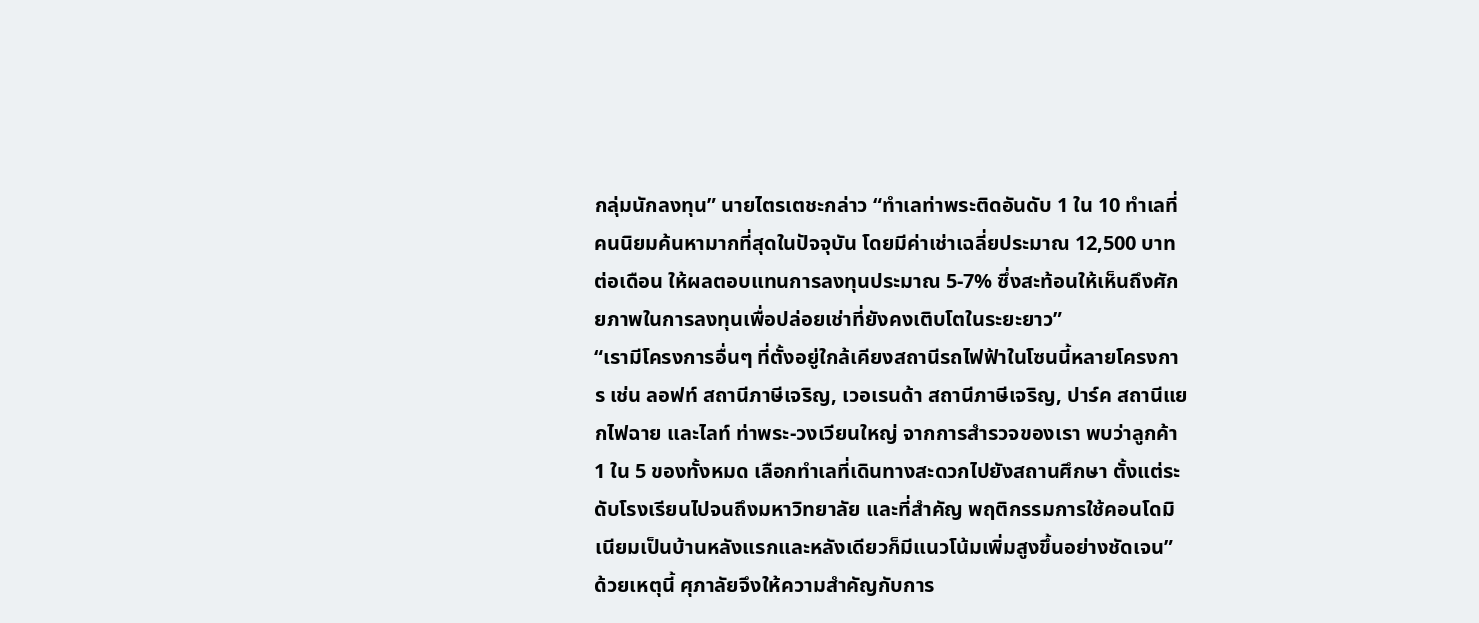กลุ่มนักลงทุน” นายไตรเตชะกล่าว “ทำเลท่าพระติดอันดับ 1 ใน 10 ทำเลที่คนนิยมค้นหามากที่สุดในปัจจุบัน โดยมีค่าเช่าเฉลี่ยประมาณ 12,500 บาทต่อเดือน ให้ผลตอบแทนการลงทุนประมาณ 5-7% ซึ่งสะท้อนให้เห็นถึงศักยภาพในการลงทุนเพื่อปล่อยเช่าที่ยังคงเติบโตในระยะยาว”
“เรามีโครงการอื่นๆ ที่ตั้งอยู่ใกล้เคียงสถานีรถไฟฟ้าในโซนนี้หลายโครงการ เช่น ลอฟท์ สถานีภาษีเจริญ, เวอเรนด้า สถานีภาษีเจริญ, ปาร์ค สถานีแยกไฟฉาย และไลท์ ท่าพระ-วงเวียนใหญ่ จากการสำรวจของเรา พบว่าลูกค้า 1 ใน 5 ของทั้งหมด เลือกทำเลที่เดินทางสะดวกไปยังสถานศึกษา ตั้งแต่ระดับโรงเรียนไปจนถึงมหาวิทยาลัย และที่สำคัญ พฤติกรรมการใช้คอนโดมิเนียมเป็นบ้านหลังแรกและหลังเดียวก็มีแนวโน้มเพิ่มสูงขึ้นอย่างชัดเจน”
ด้วยเหตุนี้ ศุภาลัยจึงให้ความสำคัญกับการ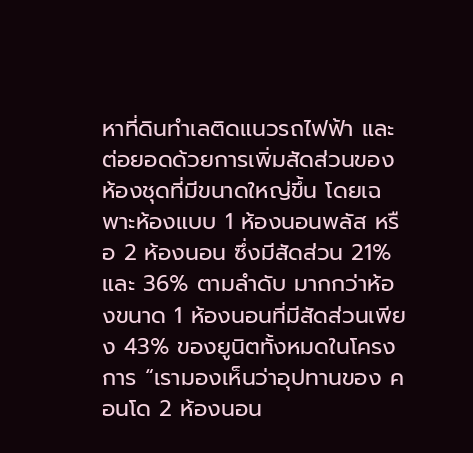หาที่ดินทำเลติดแนวรถไฟฟ้า และต่อยอดด้วยการเพิ่มสัดส่วนของห้องชุดที่มีขนาดใหญ่ขึ้น โดยเฉพาะห้องแบบ 1 ห้องนอนพลัส หรือ 2 ห้องนอน ซึ่งมีสัดส่วน 21% และ 36% ตามลำดับ มากกว่าห้องขนาด 1 ห้องนอนที่มีสัดส่วนเพียง 43% ของยูนิตทั้งหมดในโครงการ “เรามองเห็นว่าอุปทานของ คอนโด 2 ห้องนอน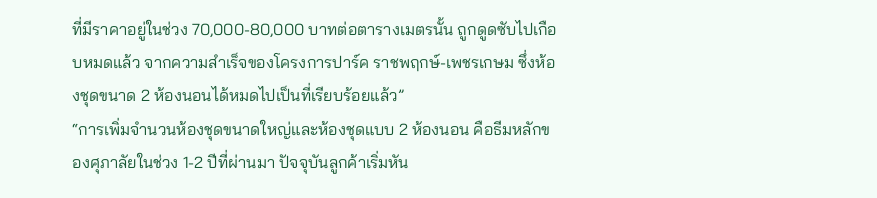ที่มีราคาอยู่ในช่วง 70,000-80,000 บาทต่อตารางเมตรนั้น ถูกดูดซับไปเกือบหมดแล้ว จากความสำเร็จของโครงการปาร์ค ราชพฤกษ์-เพชรเกษม ซึ่งห้องชุดขนาด 2 ห้องนอนได้หมดไปเป็นที่เรียบร้อยแล้ว”
“การเพิ่มจำนวนห้องชุดขนาดใหญ่และห้องชุดแบบ 2 ห้องนอน คือธีมหลักของศุภาลัยในช่วง 1-2 ปีที่ผ่านมา ปัจจุบันลูกค้าเริ่มหัน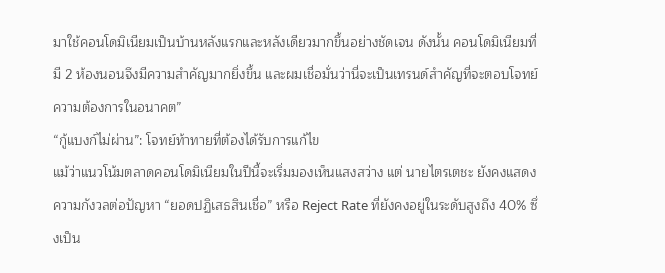มาใช้คอนโดมิเนียมเป็นบ้านหลังแรกและหลังเดียวมากขึ้นอย่างชัดเจน ดังนั้น คอนโดมิเนียมที่มี 2 ห้องนอนจึงมีความสำคัญมากยิ่งขึ้น และผมเชื่อมั่นว่านี่จะเป็นเทรนด์สำคัญที่จะตอบโจทย์ความต้องการในอนาคต”
“กู้แบงก์ไม่ผ่าน”: โจทย์ท้าทายที่ต้องได้รับการแก้ไข
แม้ว่าแนวโน้มตลาดคอนโดมิเนียมในปีนี้จะเริ่มมองเห็นแสงสว่าง แต่ นายไตรเตชะ ยังคงแสดงความกังวลต่อปัญหา “ยอดปฏิเสธสินเชื่อ” หรือ Reject Rate ที่ยังคงอยู่ในระดับสูงถึง 40% ซึ่งเป็น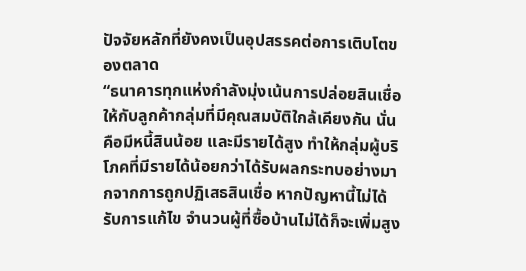ปัจจัยหลักที่ยังคงเป็นอุปสรรคต่อการเติบโตของตลาด
“ธนาคารทุกแห่งกำลังมุ่งเน้นการปล่อยสินเชื่อให้กับลูกค้ากลุ่มที่มีคุณสมบัติใกล้เคียงกัน นั่นคือมีหนี้สินน้อย และมีรายได้สูง ทำให้กลุ่มผู้บริโภคที่มีรายได้น้อยกว่าได้รับผลกระทบอย่างมากจากการถูกปฏิเสธสินเชื่อ หากปัญหานี้ไม่ได้รับการแก้ไข จำนวนผู้ที่ซื้อบ้านไม่ได้ก็จะเพิ่มสูง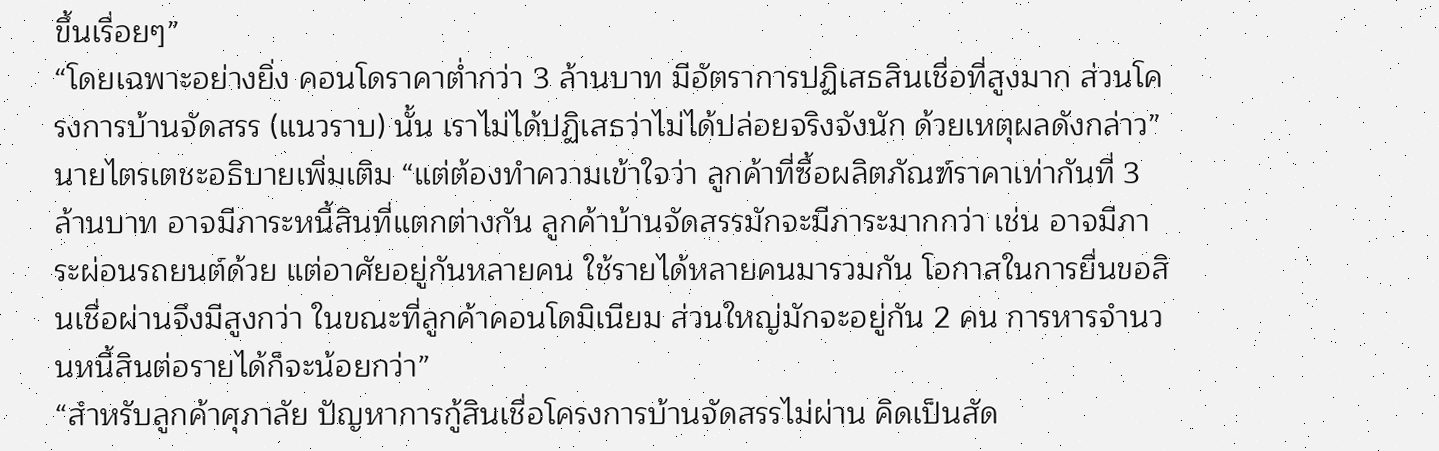ขึ้นเรื่อยๆ”
“โดยเฉพาะอย่างยิ่ง คอนโดราคาต่ำกว่า 3 ล้านบาท มีอัตราการปฏิเสธสินเชื่อที่สูงมาก ส่วนโครงการบ้านจัดสรร (แนวราบ) นั้น เราไม่ได้ปฏิเสธว่าไม่ได้ปล่อยจริงจังนัก ด้วยเหตุผลดังกล่าว” นายไตรเตชะอธิบายเพิ่มเติม “แต่ต้องทำความเข้าใจว่า ลูกค้าที่ซื้อผลิตภัณฑ์ราคาเท่ากันที่ 3 ล้านบาท อาจมีภาระหนี้สินที่แตกต่างกัน ลูกค้าบ้านจัดสรรมักจะมีภาระมากกว่า เช่น อาจมีภาระผ่อนรถยนต์ด้วย แต่อาศัยอยู่กันหลายคน ใช้รายได้หลายคนมารวมกัน โอกาสในการยื่นขอสินเชื่อผ่านจึงมีสูงกว่า ในขณะที่ลูกค้าคอนโดมิเนียม ส่วนใหญ่มักจะอยู่กัน 2 คน การหารจำนวนหนี้สินต่อรายได้ก็จะน้อยกว่า”
“สำหรับลูกค้าศุภาลัย ปัญหาการกู้สินเชื่อโครงการบ้านจัดสรรไม่ผ่าน คิดเป็นสัด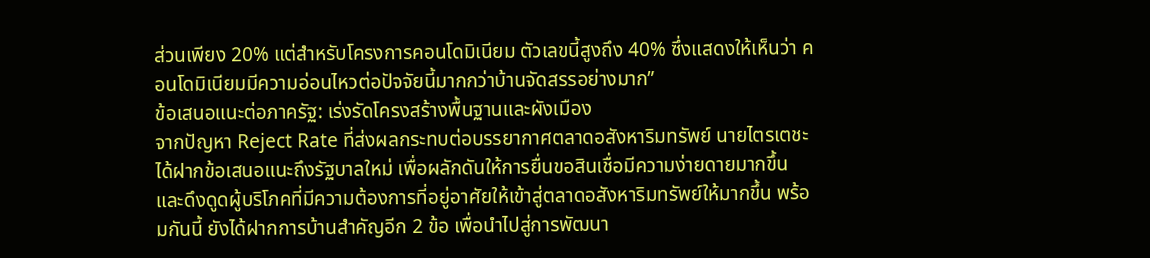ส่วนเพียง 20% แต่สำหรับโครงการคอนโดมิเนียม ตัวเลขนี้สูงถึง 40% ซึ่งแสดงให้เห็นว่า คอนโดมิเนียมมีความอ่อนไหวต่อปัจจัยนี้มากกว่าบ้านจัดสรรอย่างมาก”
ข้อเสนอแนะต่อภาครัฐ: เร่งรัดโครงสร้างพื้นฐานและผังเมือง
จากปัญหา Reject Rate ที่ส่งผลกระทบต่อบรรยากาศตลาดอสังหาริมทรัพย์ นายไตรเตชะได้ฝากข้อเสนอแนะถึงรัฐบาลใหม่ เพื่อผลักดันให้การยื่นขอสินเชื่อมีความง่ายดายมากขึ้น และดึงดูดผู้บริโภคที่มีความต้องการที่อยู่อาศัยให้เข้าสู่ตลาดอสังหาริมทรัพย์ให้มากขึ้น พร้อมกันนี้ ยังได้ฝากการบ้านสำคัญอีก 2 ข้อ เพื่อนำไปสู่การพัฒนา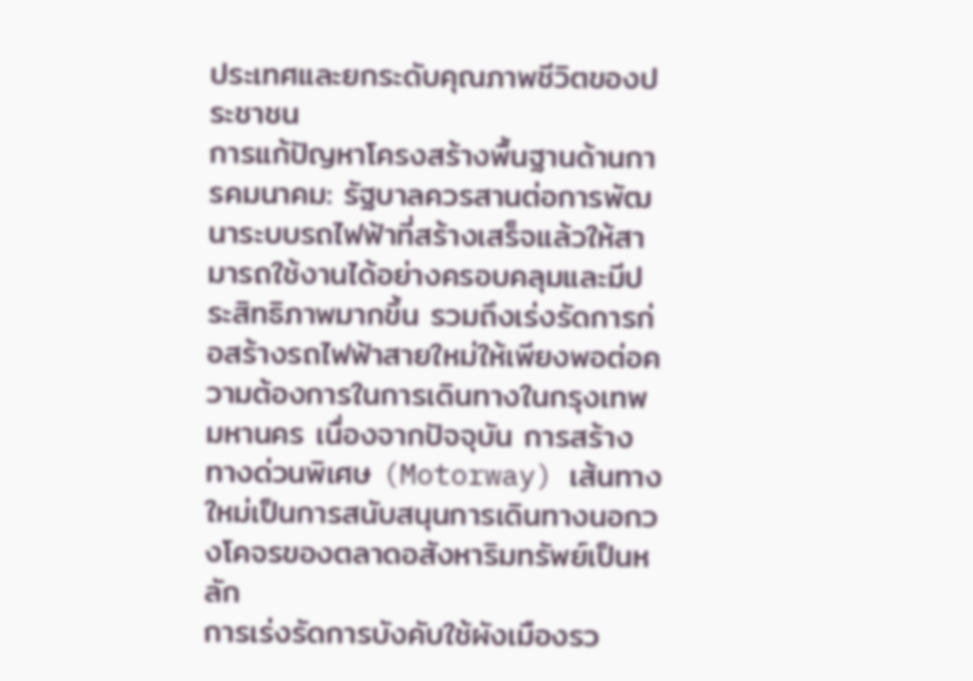ประเทศและยกระดับคุณภาพชีวิตของประชาชน
การแก้ปัญหาโครงสร้างพื้นฐานด้านการคมนาคม: รัฐบาลควรสานต่อการพัฒนาระบบรถไฟฟ้าที่สร้างเสร็จแล้วให้สามารถใช้งานได้อย่างครอบคลุมและมีประสิทธิภาพมากขึ้น รวมถึงเร่งรัดการก่อสร้างรถไฟฟ้าสายใหม่ให้เพียงพอต่อความต้องการในการเดินทางในกรุงเทพมหานคร เนื่องจากปัจจุบัน การสร้างทางด่วนพิเศษ (Motorway) เส้นทางใหม่เป็นการสนับสนุนการเดินทางนอกวงโคจรของตลาดอสังหาริมทรัพย์เป็นหลัก
การเร่งรัดการบังคับใช้ผังเมืองรว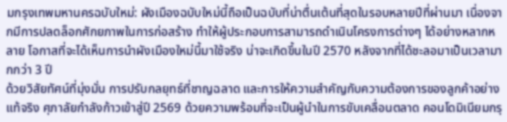มกรุงเทพมหานครฉบับใหม่: ผังเมืองฉบับใหม่นี้ถือเป็นฉบับที่น่าตื่นเต้นที่สุดในรอบหลายปีที่ผ่านมา เนื่องจากมีการปลดล็อกศักยภาพในการก่อสร้าง ทำให้ผู้ประกอบการสามารถดำเนินโครงการต่างๆ ได้อย่างหลากหลาย โอกาสที่จะได้เห็นการนำผังเมืองใหม่นี้มาใช้จริง น่าจะเกิดขึ้นในปี 2570 หลังจากที่ได้ชะลอมาเป็นเวลามากกว่า 3 ปี
ด้วยวิสัยทัศน์ที่มุ่งมั่น การปรับกลยุทธ์ที่ชาญฉลาด และการให้ความสำคัญกับความต้องการของลูกค้าอย่างแท้จริง ศุภาลัยกำลังก้าวเข้าสู่ปี 2569 ด้วยความพร้อมที่จะเป็นผู้นำในการขับเคลื่อนตลาด คอนโดมิเนียมกรุ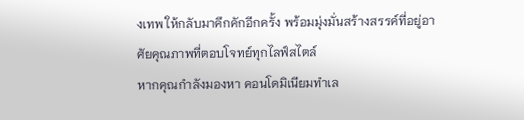งเทพ ให้กลับมาคึกคักอีกครั้ง พร้อมมุ่งมั่นสร้างสรรค์ที่อยู่อาศัยคุณภาพที่ตอบโจทย์ทุกไลฟ์สไตล์
หากคุณกำลังมองหา คอนโดมิเนียมทำเล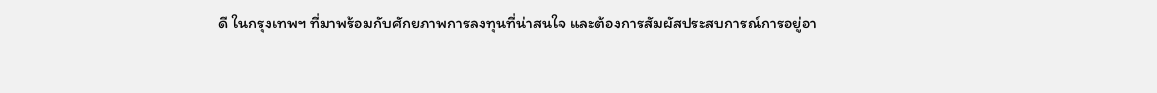ดี ในกรุงเทพฯ ที่มาพร้อมกับศักยภาพการลงทุนที่น่าสนใจ และต้องการสัมผัสประสบการณ์การอยู่อา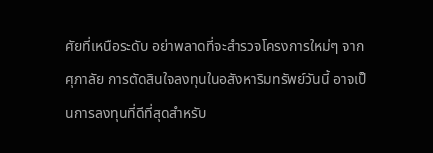ศัยที่เหนือระดับ อย่าพลาดที่จะสำรวจโครงการใหม่ๆ จากศุภาลัย การตัดสินใจลงทุนในอสังหาริมทรัพย์วันนี้ อาจเป็นการลงทุนที่ดีที่สุดสำหรับ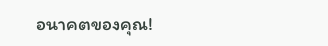อนาคตของคุณ!